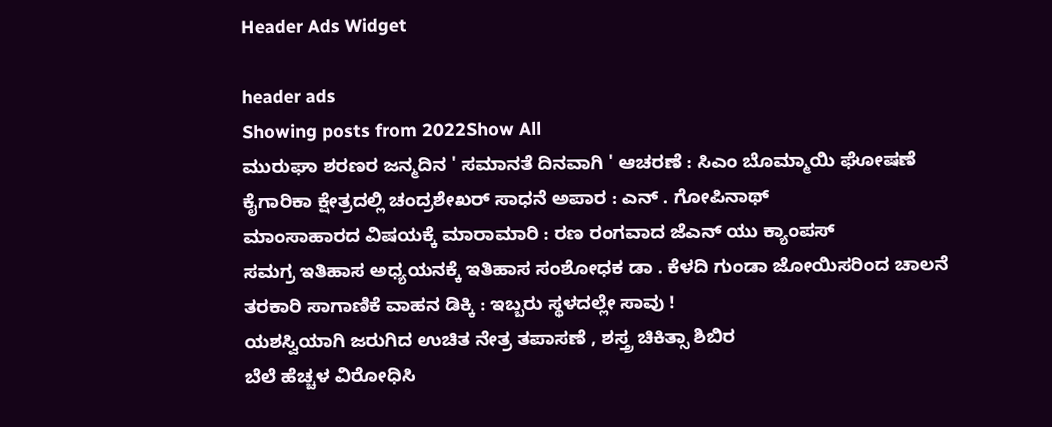Header Ads Widget

header ads
Showing posts from 2022Show All
ಮುರುಘಾ ಶರಣರ ಜನ್ಮದಿನ ' ಸಮಾನತೆ ದಿನವಾಗಿ ' ಆಚರಣೆ : ಸಿಎಂ ಬೊಮ್ಮಾಯಿ ಘೋಷಣೆ
ಕೈಗಾರಿಕಾ ಕ್ಷೇತ್ರದಲ್ಲಿ ಚಂದ್ರಶೇಖರ್ ಸಾಧನೆ ಅಪಾರ : ಎನ್ . ಗೋಪಿನಾಥ್
ಮಾಂಸಾಹಾರದ ವಿಷಯಕ್ಕೆ ಮಾರಾಮಾರಿ : ರಣ ರಂಗವಾದ ಜೆಎನ್ ಯು ಕ್ಯಾಂಪಸ್
ಸಮಗ್ರ ಇತಿಹಾಸ ಅಧ್ಯಯನಕ್ಕೆ ಇತಿಹಾಸ ಸಂಶೋಧಕ ಡಾ . ಕೆಳದಿ ಗುಂಡಾ ಜೋಯಿಸರಿಂದ ಚಾಲನೆ
ತರಕಾರಿ ಸಾಗಾಣಿಕೆ ವಾಹನ ಡಿಕ್ಕಿ : ಇಬ್ಬರು ಸ್ಥಳದಲ್ಲೇ ಸಾವು !
ಯಶಸ್ವಿಯಾಗಿ ಜರುಗಿದ ಉಚಿತ ನೇತ್ರ ತಪಾಸಣೆ , ಶಸ್ತ್ರ ಚಿಕಿತ್ಸಾ ಶಿಬಿರ
ಬೆಲೆ ಹೆಚ್ಚಳ ವಿರೋಧಿಸಿ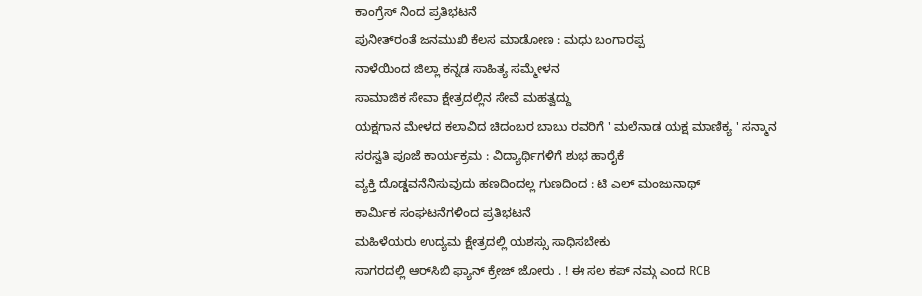ಕಾಂಗ್ರೆಸ್ ನಿಂದ ಪ್ರತಿಭಟನೆ
ಪುನೀತ್‌ರಂತೆ ಜನಮುಖಿ ಕೆಲಸ ಮಾಡೋಣ : ಮಧು ಬಂಗಾರಪ್ಪ
ನಾಳೆಯಿಂದ ಜಿಲ್ಲಾ ಕನ್ನಡ ಸಾಹಿತ್ಯ ಸಮ್ಮೇಳನ
ಸಾಮಾಜಿಕ ಸೇವಾ ಕ್ಷೇತ್ರದಲ್ಲಿನ ಸೇವೆ ಮಹತ್ವದ್ದು
ಯಕ್ಷಗಾನ ಮೇಳದ ಕಲಾವಿದ ಚಿದಂಬರ ಬಾಬು ರವರಿಗೆ ' ಮಲೆನಾಡ ಯಕ್ಷ ಮಾಣಿಕ್ಯ ' ಸನ್ಮಾನ
ಸರಸ್ವತಿ ಪೂಜೆ ಕಾರ್ಯಕ್ರಮ : ವಿದ್ಯಾರ್ಥಿಗಳಿಗೆ ಶುಭ ಹಾರೈಕೆ
ವ್ಯಕ್ತಿ ದೊಡ್ಡವನೆನಿಸುವುದು ಹಣದಿಂದಲ್ಲ ಗುಣದಿಂದ : ಟಿ ಎಲ್ ಮಂಜುನಾಥ್
ಕಾರ್ಮಿಕ ಸಂಘಟನೆಗಳಿಂದ ಪ್ರತಿಭಟನೆ
ಮಹಿಳೆಯರು ಉದ್ಯಮ ಕ್ಷೇತ್ರದಲ್ಲಿ ಯಶಸ್ಸು ಸಾಧಿಸಬೇಕು
ಸಾಗರದಲ್ಲಿ ಆರ್‌ಸಿಬಿ ಫ್ಯಾನ್ ಕ್ರೇಜ್ ಜೋರು . ! ಈ ಸಲ ಕಪ್ ನಮ್ಗ ಎಂದ RCB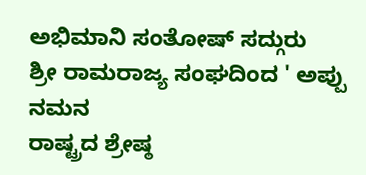ಅಭಿಮಾನಿ ಸಂತೋಷ್ ಸದ್ಗುರು
ಶ್ರೀ ರಾಮರಾಜ್ಯ ಸಂಘದಿಂದ ' ಅಪ್ಪು ನಮನ
ರಾಷ್ಟ್ರದ ಶ್ರೇಷ್ಠ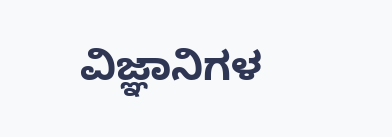ವಿಜ್ಞಾನಿಗಳ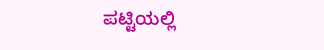ಪಟ್ಟಿಯಲ್ಲಿ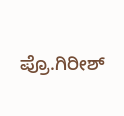ಪ್ರೊ.ಗಿರೀಶ್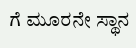ಗೆ ಮೂರನೇ ಸ್ಥಾನ